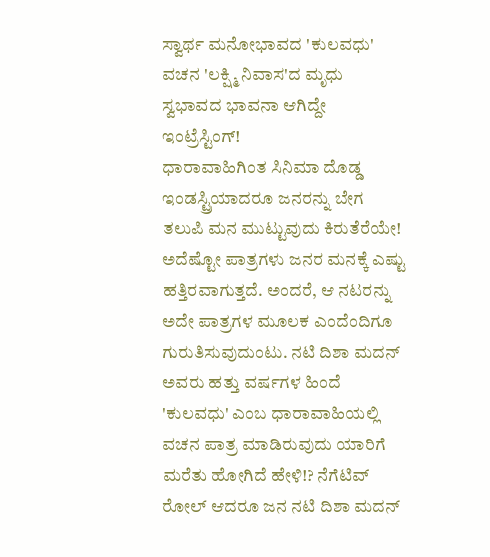ಸ್ವಾರ್ಥ ಮನೋಭಾವದ 'ಕುಲವಧು' ವಚನ 'ಲಕ್ಷ್ಮಿ ನಿವಾಸ'ದ ಮೃಧು ಸ್ವಭಾವದ ಭಾವನಾ ಆಗಿದ್ದೇ ಇಂಟ್ರೆಸ್ಟಿಂಗ್!
ಧಾರಾವಾಹಿಗಿಂತ ಸಿನಿಮಾ ದೊಡ್ಡ ಇಂಡಸ್ಟ್ರಿಯಾದರೂ ಜನರನ್ನು ಬೇಗ ತಲುಪಿ ಮನ ಮುಟ್ಟುವುದು ಕಿರುತೆರೆಯೇ! ಅದೆಷ್ಟೋ ಪಾತ್ರಗಳು ಜನರ ಮನಕ್ಕೆ ಎಷ್ಟು ಹತ್ತಿರವಾಗುತ್ತದೆ. ಅಂದರೆ, ಆ ನಟರನ್ನು ಅದೇ ಪಾತ್ರಗಳ ಮೂಲಕ ಎಂದೆಂದಿಗೂ ಗುರುತಿಸುವುದುಂಟು. ನಟಿ ದಿಶಾ ಮದನ್ ಅವರು ಹತ್ತು ವರ್ಷಗಳ ಹಿಂದೆ 'ಕುಲವಧು' ಎಂಬ ಧಾರಾವಾಹಿಯಲ್ಲಿ ವಚನ ಪಾತ್ರ ಮಾಡಿರುವುದು ಯಾರಿಗೆ ಮರೆತು ಹೋಗಿದೆ ಹೇಳಿ!? ನೆಗೆಟಿವ್ ರೋಲ್ ಆದರೂ ಜನ ನಟಿ ದಿಶಾ ಮದನ್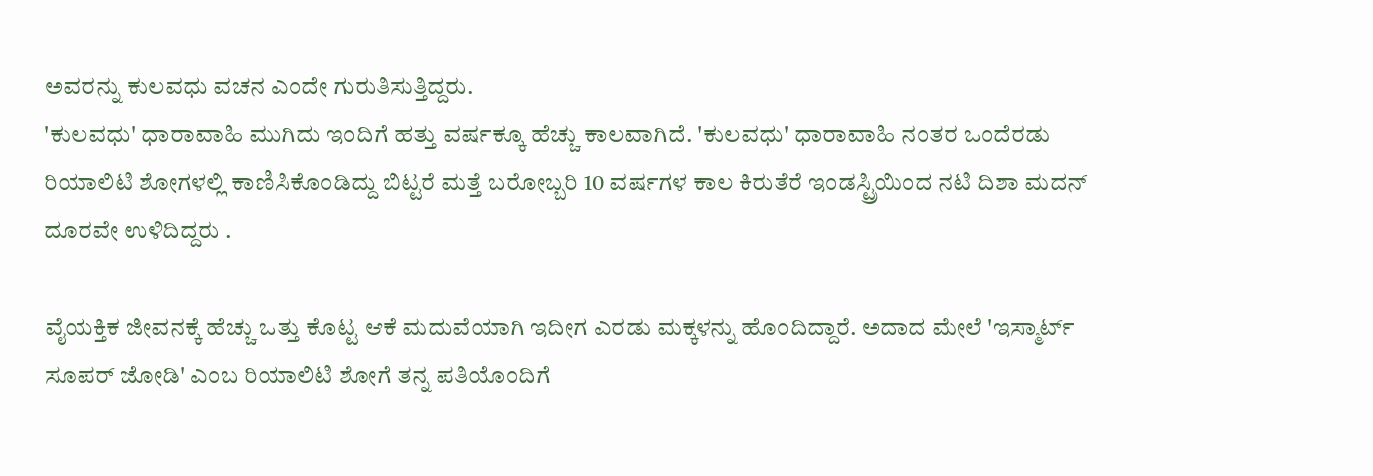ಅವರನ್ನು ಕುಲವಧು ವಚನ ಎಂದೇ ಗುರುತಿಸುತ್ತಿದ್ದರು.
'ಕುಲವಧು' ಧಾರಾವಾಹಿ ಮುಗಿದು ಇಂದಿಗೆ ಹತ್ತು ವರ್ಷಕ್ಕೂ ಹೆಚ್ಚು ಕಾಲವಾಗಿದೆ. 'ಕುಲವಧು' ಧಾರಾವಾಹಿ ನಂತರ ಒಂದೆರಡು ರಿಯಾಲಿಟಿ ಶೋಗಳಲ್ಲಿ ಕಾಣಿಸಿಕೊಂಡಿದ್ದು ಬಿಟ್ಟರೆ ಮತ್ತೆ ಬರೋಬ್ಬರಿ 10 ವರ್ಷಗಳ ಕಾಲ ಕಿರುತೆರೆ ಇಂಡಸ್ಟ್ರಿಯಿಂದ ನಟಿ ದಿಶಾ ಮದನ್ ದೂರವೇ ಉಳಿದಿದ್ದರು .

ವೈಯಕ್ತಿಕ ಜೀವನಕ್ಕೆ ಹೆಚ್ಚು ಒತ್ತು ಕೊಟ್ಟ ಆಕೆ ಮದುವೆಯಾಗಿ ಇದೀಗ ಎರಡು ಮಕ್ಕಳನ್ನು ಹೊಂದಿದ್ದಾರೆ. ಅದಾದ ಮೇಲೆ 'ಇಸ್ಮಾರ್ಟ್ ಸೂಪರ್ ಜೋಡಿ' ಎಂಬ ರಿಯಾಲಿಟಿ ಶೋಗೆ ತನ್ನ ಪತಿಯೊಂದಿಗೆ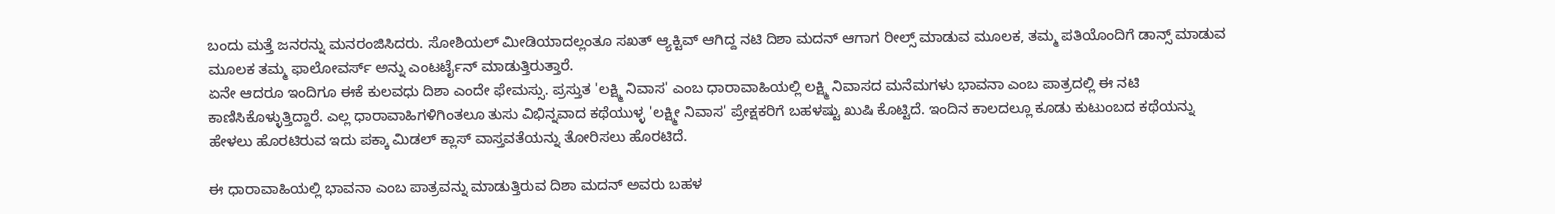ಬಂದು ಮತ್ತೆ ಜನರನ್ನು ಮನರಂಜಿಸಿದರು. ಸೋಶಿಯಲ್ ಮೀಡಿಯಾದಲ್ಲಂತೂ ಸಖತ್ ಆ್ಯಕ್ಟಿವ್ ಆಗಿದ್ದ ನಟಿ ದಿಶಾ ಮದನ್ ಆಗಾಗ ರೀಲ್ಸ್ ಮಾಡುವ ಮೂಲಕ, ತಮ್ಮ ಪತಿಯೊಂದಿಗೆ ಡಾನ್ಸ್ ಮಾಡುವ ಮೂಲಕ ತಮ್ಮ ಫಾಲೋವರ್ಸ್ ಅನ್ನು ಎಂಟರ್ಟೈನ್ ಮಾಡುತ್ತಿರುತ್ತಾರೆ.
ಏನೇ ಆದರೂ ಇಂದಿಗೂ ಈಕೆ ಕುಲವಧು ದಿಶಾ ಎಂದೇ ಫೇಮಸ್ಸು. ಪ್ರಸ್ತುತ 'ಲಕ್ಷ್ಮಿ ನಿವಾಸ' ಎಂಬ ಧಾರಾವಾಹಿಯಲ್ಲಿ ಲಕ್ಷ್ಮಿ ನಿವಾಸದ ಮನೆಮಗಳು ಭಾವನಾ ಎಂಬ ಪಾತ್ರದಲ್ಲಿ ಈ ನಟಿ ಕಾಣಿಸಿಕೊಳ್ಳುತ್ತಿದ್ದಾರೆ. ಎಲ್ಲ ಧಾರಾವಾಹಿಗಳಿಗಿಂತಲೂ ತುಸು ವಿಭಿನ್ನವಾದ ಕಥೆಯುಳ್ಳ 'ಲಕ್ಷ್ಮೀ ನಿವಾಸ' ಪ್ರೇಕ್ಷಕರಿಗೆ ಬಹಳಷ್ಟು ಖುಷಿ ಕೊಟ್ಟಿದೆ. ಇಂದಿನ ಕಾಲದಲ್ಲೂ ಕೂಡು ಕುಟುಂಬದ ಕಥೆಯನ್ನು ಹೇಳಲು ಹೊರಟಿರುವ ಇದು ಪಕ್ಕಾ ಮಿಡಲ್ ಕ್ಲಾಸ್ ವಾಸ್ತವತೆಯನ್ನು ತೋರಿಸಲು ಹೊರಟಿದೆ.

ಈ ಧಾರಾವಾಹಿಯಲ್ಲಿ ಭಾವನಾ ಎಂಬ ಪಾತ್ರವನ್ನು ಮಾಡುತ್ತಿರುವ ದಿಶಾ ಮದನ್ ಅವರು ಬಹಳ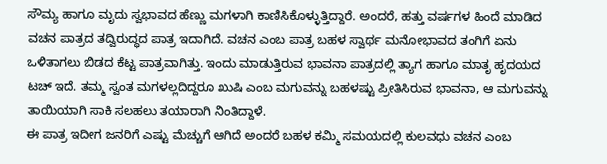ಸೌಮ್ಯ ಹಾಗೂ ಮೃದು ಸ್ವಭಾವದ ಹೆಣ್ಣು ಮಗಳಾಗಿ ಕಾಣಿಸಿಕೊಳ್ಳುತ್ತಿದ್ದಾರೆ. ಅಂದರೆ, ಹತ್ತು ವರ್ಷಗಳ ಹಿಂದೆ ಮಾಡಿದ ವಚನ ಪಾತ್ರದ ತದ್ವಿರುದ್ಧದ ಪಾತ್ರ ಇದಾಗಿದೆ. ವಚನ ಎಂಬ ಪಾತ್ರ ಬಹಳ ಸ್ವಾರ್ಥ ಮನೋಭಾವದ ತಂಗಿಗೆ ಏನು ಒಳಿತಾಗಲು ಬಿಡದ ಕೆಟ್ಟ ಪಾತ್ರವಾಗಿತ್ತು. ಇಂದು ಮಾಡುತ್ತಿರುವ ಭಾವನಾ ಪಾತ್ರದಲ್ಲಿ ತ್ಯಾಗ ಹಾಗೂ ಮಾತೃ ಹೃದಯದ ಟಚ್ ಇದೆ. ತಮ್ಮ ಸ್ವಂತ ಮಗಳಲ್ಲದಿದ್ದರೂ ಖುಷಿ ಎಂಬ ಮಗುವನ್ನು ಬಹಳಷ್ಟು ಪ್ರೀತಿಸಿರುವ ಭಾವನಾ, ಆ ಮಗುವನ್ನು ತಾಯಿಯಾಗಿ ಸಾಕಿ ಸಲಹಲು ತಯಾರಾಗಿ ನಿಂತಿದ್ದಾಳೆ.
ಈ ಪಾತ್ರ ಇದೀಗ ಜನರಿಗೆ ಎಷ್ಟು ಮೆಚ್ಚುಗೆ ಆಗಿದೆ ಅಂದರೆ ಬಹಳ ಕಮ್ಮಿ ಸಮಯದಲ್ಲಿ ಕುಲವಧು ವಚನ ಎಂಬ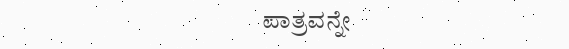ಪಾತ್ರವನ್ನೇ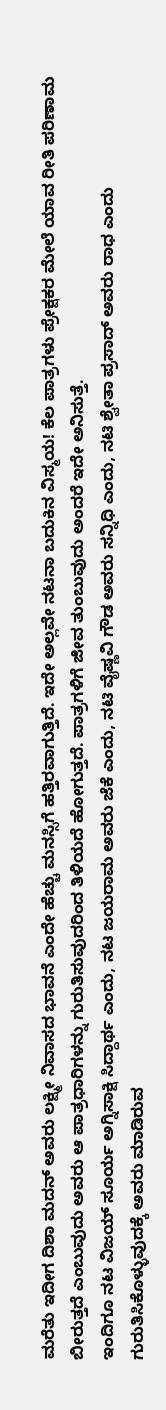ಮರೆತು ಇದೀಗ ದಿಶಾ ಮದನ್ ಅವರು ಲಕ್ಷ್ಮೀ ನಿವಾಸದ ಭಾವನೆ ಎಂದೇ ಹೆಚ್ಚು ಮನಸ್ಸಿಗೆ ಹತ್ತಿರವಾಗುತ್ತಿದೆ. ಇದೇ ಅಲ್ಲವೇ ನಟನಾ ಬದುಕಿನ ವಿಸ್ಮಯ! ಕೆಲ ಪಾತ್ರಗಳು ಪ್ರೇಕ್ಷಕರ ಮೇಲೆ ಯಾವ ರೀತಿ ಪರಿಣಾಮ ಬೀರುತ್ತದೆ ಎಂಬುವುದು ಅವರು ಆ ಪಾತ್ರಧಾರಿಗಳನ್ನು ಗುರುತಿಸುವುದರಿಂದ ತಿಳಿಯದೆ ಹೋಗುತ್ತದೆ. ಪಾತ್ರಗಳಿಗೆ ಜೀವ ತುಂಬುವುದು ಅಂದರೆ ಇದೇ ಅನಿಸುತ್ತೆ.
ಇಂದಿಗೂ ನಟ ವಿಜಯ್ ಸೂರ್ಯ ಅಗ್ನಿಸಾಕ್ಷಿ ಸಿದ್ದಾರ್ಥ ಎಂದು, ನಟ ಜಯರಾಮ ಅವರು ಜೆಕೆ ಎಂದು, ನಟಿ ವೈಷ್ಣವಿ ಗೌಡ ಅವರು ಸನ್ನಿಧಿ ಎಂದು, ನಟಿ ಶ್ವೇತಾ ಪ್ರಸಾದ್ ಅವರು ರಾಧ ಎಂದು ಗುರುತಿಸಿಕೊಳ್ಳುವುದಕ್ಕೆ ಅವರು ಮಾಡಿರುವ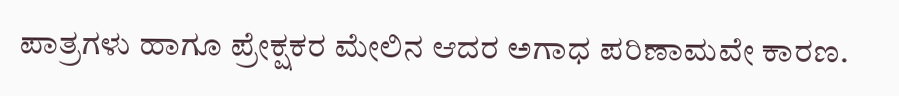ಪಾತ್ರಗಳು ಹಾಗೂ ಪ್ರೇಕ್ಷಕರ ಮೇಲಿನ ಆದರ ಅಗಾಧ ಪರಿಣಾಮವೇ ಕಾರಣ.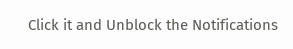Click it and Unblock the Notifications